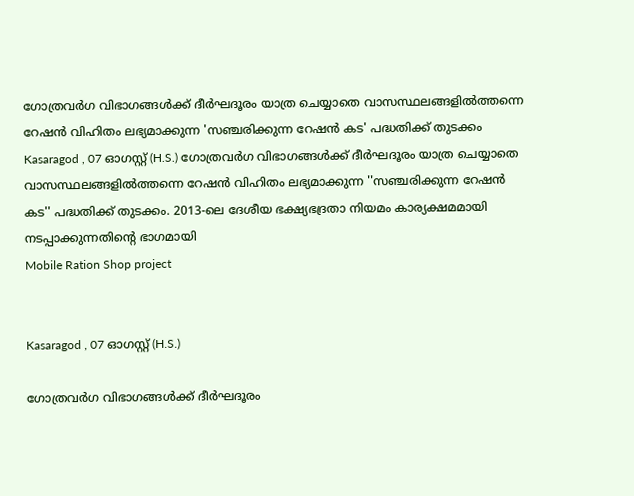ഗോത്രവർഗ വിഭാഗങ്ങൾക്ക് ദീർഘദൂരം യാത്ര ചെയ്യാതെ വാസസ്ഥലങ്ങളിൽത്തന്നെ റേഷൻ വിഹിതം ലഭ്യമാക്കുന്ന 'സഞ്ചരിക്കുന്ന റേഷൻ കട' പദ്ധതിക്ക് തുടക്കം
Kasaragod , 07 ഓഗസ്റ്റ് (H.S.) ഗോത്രവർഗ വിഭാഗങ്ങൾക്ക് ദീർഘദൂരം യാത്ര ചെയ്യാതെ വാസസ്ഥലങ്ങളിൽത്തന്നെ റേഷൻ വിഹിതം ലഭ്യമാക്കുന്ന ''സഞ്ചരിക്കുന്ന റേഷൻ കട'' പദ്ധതിക്ക് തുടക്കം. 2013-ലെ ദേശീയ ഭക്ഷ്യഭദ്രതാ നിയമം കാര്യക്ഷമമായി നടപ്പാക്കുന്നതിൻ്റെ ഭാഗമായി
Mobile Ration Shop project


Kasaragod , 07 ഓഗസ്റ്റ് (H.S.)

ഗോത്രവർഗ വിഭാഗങ്ങൾക്ക് ദീർഘദൂരം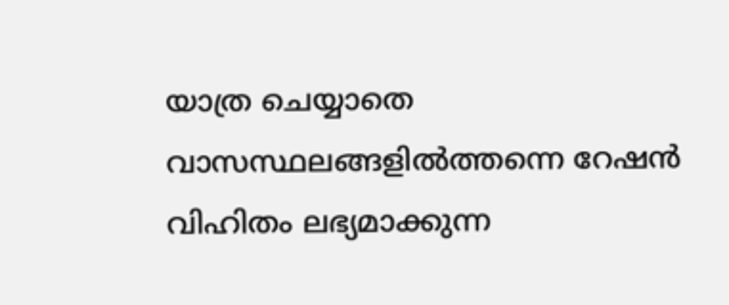യാത്ര ചെയ്യാതെ വാസസ്ഥലങ്ങളിൽത്തന്നെ റേഷൻ വിഹിതം ലഭ്യമാക്കുന്ന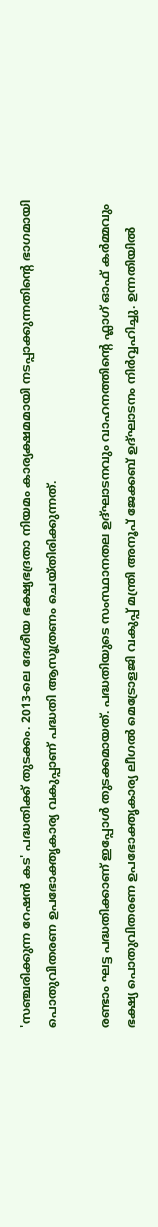'സഞ്ചരിക്കുന്ന റേഷൻ കട' പദ്ധതിക്ക് തുടക്കം. 2013-ലെ ദേശീയ ഭക്ഷ്യഭദ്രതാ നിയമം കാര്യക്ഷമമായി നടപ്പാക്കുന്നതിൻ്റെ ഭാഗമായി പൊതുവിതരണ ഉപഭോക്തൃകാര്യ വകുപ്പാണ് പദ്ധതി ആസൂത്രണം ചെയ്തിരിക്കുന്നത്.

രണ്ടാം ഘട്ട പദ്ധതിക്കാണ് ഇപ്പോൾ തുടക്കമായത്. പദ്ധതിയുടെ സംസ്ഥാനതല ഉദ്ഘാടനവും വാഹനത്തിൻ്റെ ഫ്ലാഗ് ഓഫ് കർമ്മവും ഭക്ഷ്യ പൊതുവിതരണ ഉപഭോക്തൃകാര്യ ലീഗൽ മെട്രോളജി വകുപ്പ് മന്ത്രി അനൂപ് ജേക്കബ് ഉദ്ഘാടനം നിർവ്വഹിച്ചു. ഉന്നതിയിൽ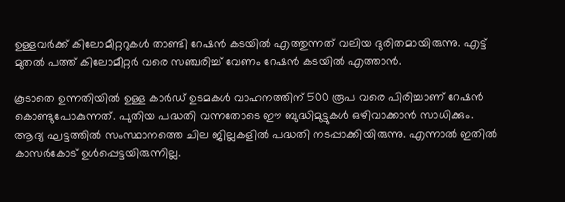ഉള്ളവർക്ക് കിലോമീറ്ററുകൾ താണ്ടി റേഷൻ കടയിൽ എത്തുന്നത് വലിയ ദുരിതമായിരുന്നു. എട്ട് മുതൽ പത്ത് കിലോമീറ്റർ വരെ സഞ്ചരിച്ച് വേണം റേഷൻ കടയിൽ എത്താൻ.

കൂടാതെ ഉന്നതിയിൽ ഉള്ള കാർഡ് ഉടമകൾ വാഹനത്തിന് 500 രൂപ വരെ പിരിച്ചാണ് റേഷൻ കൊണ്ടുപോകുന്നത്. പുതിയ പദ്ധതി വന്നതോടെ ഈ ബുദ്ധിമുട്ടുകൾ ഒഴിവാക്കാൻ സാധിക്കും. ആദ്യ ഘട്ടത്തിൽ സംസ്ഥാനത്തെ ചില ജില്ലകളിൽ പദ്ധതി നടപ്പാക്കിയിരുന്നു. എന്നാൽ ഇതിൽ കാസർകോട് ഉൾപ്പെട്ടയിരുന്നില്ല.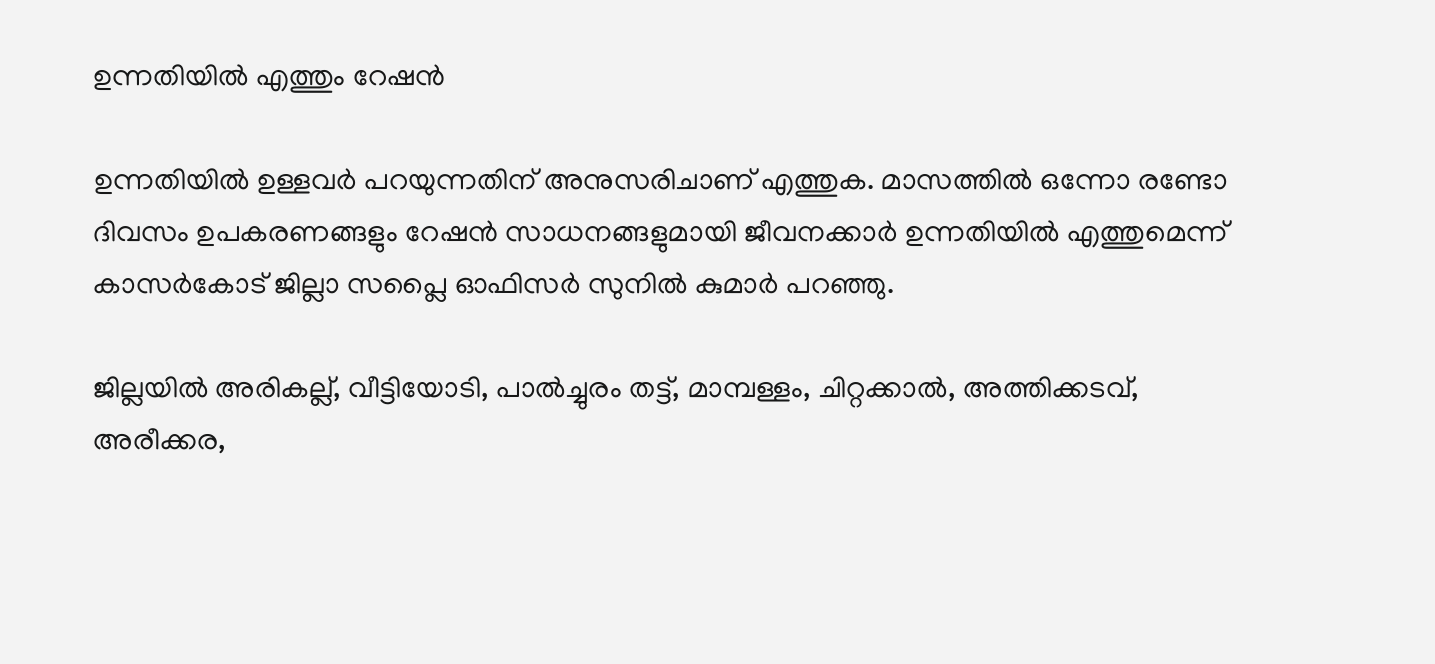ഉന്നതിയിൽ എത്തും റേഷൻ

ഉന്നതിയിൽ ഉള്ളവർ പറയുന്നതിന് അനുസരിചാണ് എത്തുക. മാസത്തിൽ ഒന്നോ രണ്ടോ ദിവസം ഉപകരണങ്ങളും റേഷൻ സാധനങ്ങളുമായി ജീവനക്കാർ ഉന്നതിയിൽ എത്തുമെന്ന് കാസർകോട് ജില്ലാ സപ്ലൈ ഓഫിസർ സുനിൽ കുമാർ പറഞ്ഞു.

ജില്ലയിൽ അരികല്ല്, വീട്ടിയോടി, പാൽച്ചുരം തട്ട്, മാമ്പള്ളം, ചിറ്റക്കാൽ, അത്തിക്കടവ്, അരീക്കര,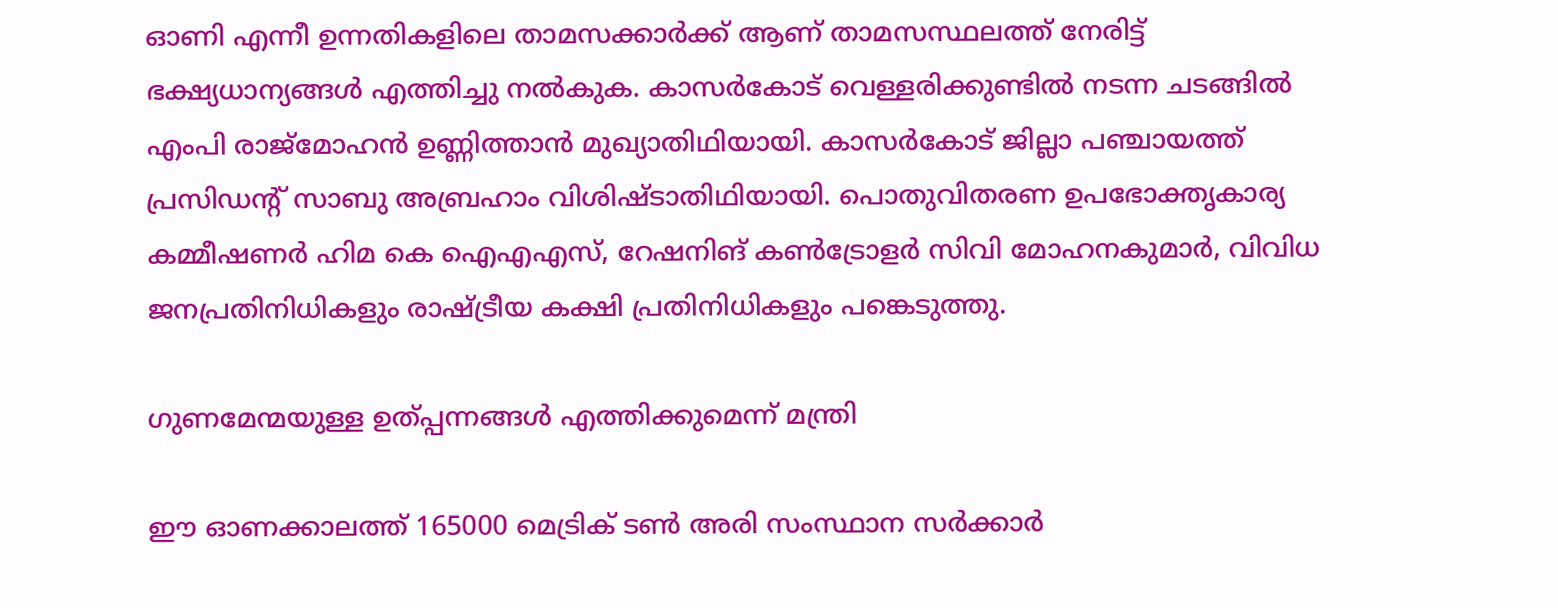ഓണി എന്നീ ഉന്നതികളിലെ താമസക്കാർക്ക് ആണ് താമസസ്ഥലത്ത് നേരിട്ട് ഭക്ഷ്യധാന്യങ്ങൾ എത്തിച്ചു നൽകുക. കാസർകോട് വെള്ളരിക്കുണ്ടിൽ നടന്ന ചടങ്ങിൽ എംപി രാജ്മോഹൻ ഉണ്ണിത്താൻ മുഖ്യാതിഥിയായി. കാസർകോട് ജില്ലാ പഞ്ചായത്ത് പ്രസിഡൻ്റ് സാബു അബ്രഹാം വിശിഷ്ടാതിഥിയായി. പൊതുവിതരണ ഉപഭോക്തൃകാര്യ കമ്മീഷണർ ഹിമ കെ ഐഎഎസ്, റേഷനിങ് കൺട്രോളർ സിവി മോഹനകുമാർ, വിവിധ ജനപ്രതിനിധികളും രാഷ്ട്രീയ കക്ഷി പ്രതിനിധികളും പങ്കെടുത്തു.

ഗുണമേന്മയുള്ള ഉത്പ്പന്നങ്ങൾ എത്തിക്കുമെന്ന് മന്ത്രി

ഈ ഓണക്കാലത്ത് 165000 മെട്രിക് ടൺ അരി സംസ്ഥാന സർക്കാർ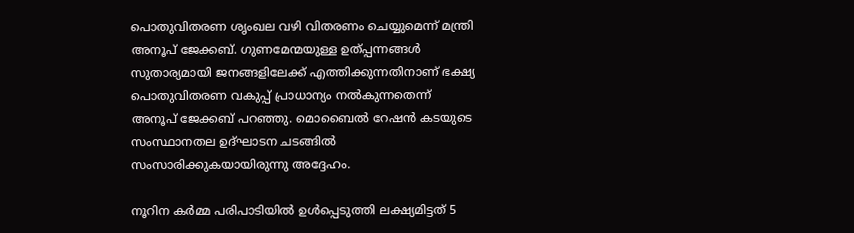പൊതുവിതരണ ശൃംഖല വഴി വിതരണം ചെയ്യുമെന്ന് മന്ത്രി അനൂപ് ജേക്കബ്. ഗുണമേന്മയുള്ള ഉത്പ്പന്നങ്ങൾ സുതാര്യമായി ജനങ്ങളിലേക്ക് എത്തിക്കുന്നതിനാണ് ഭക്ഷ്യ പൊതുവിതരണ വകുപ്പ് പ്രാധാന്യം നൽകുന്നതെന്ന് അനൂപ് ജേക്കബ് പറഞ്ഞു. മൊബൈൽ റേഷൻ കടയുടെ സംസ്ഥാനതല ഉദ്ഘാടന ചടങ്ങിൽ സംസാരിക്കുകയായിരുന്നു അദ്ദേഹം.

നൂറിന കർമ്മ പരിപാടിയിൽ ഉൾപ്പെടുത്തി ലക്ഷ്യമിട്ടത് 5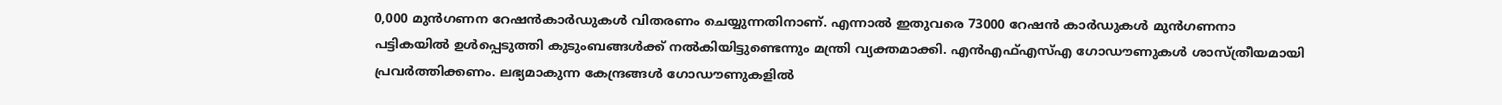0,000 മുൻഗണന റേഷൻകാർഡുകൾ വിതരണം ചെയ്യുന്നതിനാണ്. എന്നാൽ ഇതുവരെ 73000 റേഷൻ കാർഡുകൾ മുൻഗണനാ പട്ടികയിൽ ഉൾപ്പെടുത്തി കുടുംബങ്ങൾക്ക് നൽകിയിട്ടുണ്ടെന്നും മന്ത്രി വ്യക്തമാക്കി. എൻഎഫ്എസ്എ ഗോഡൗണുകൾ ശാസ്ത്രീയമായി പ്രവർത്തിക്കണം. ലഭ്യമാകുന്ന കേന്ദ്രങ്ങൾ ഗോഡൗണുകളിൽ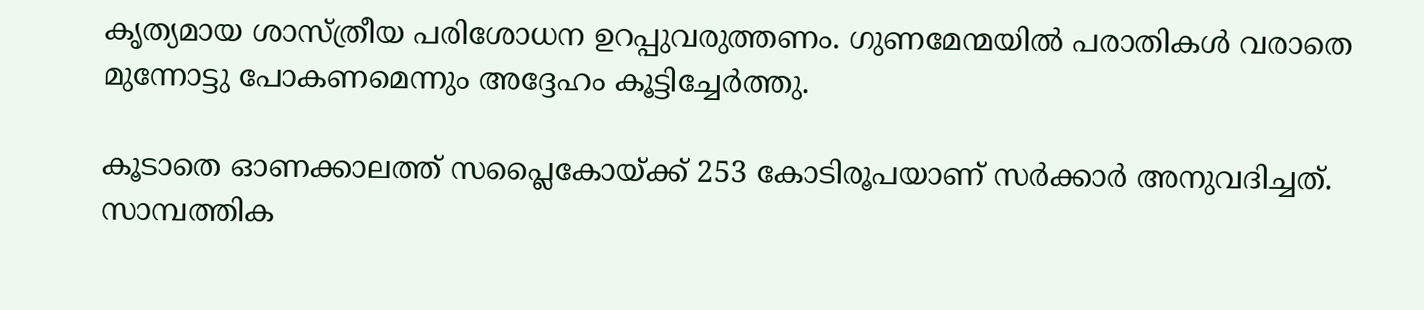കൃത്യമായ ശാസ്ത്രീയ പരിശോധന ഉറപ്പുവരുത്തണം. ഗുണമേന്മയിൽ പരാതികൾ വരാതെ മുന്നോട്ടു പോകണമെന്നും അദ്ദേഹം കൂട്ടിച്ചേർത്തു.

കൂടാതെ ഓണക്കാലത്ത് സപ്ലൈകോയ്ക്ക് 253 കോടിരൂപയാണ് സർക്കാർ അനുവദിച്ചത്. സാമ്പത്തിക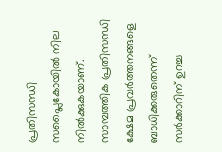പ്രതിസന്ധി സപ്ലൈകോയിൽ നില നിൽക്കുകയാണ്. സാമ്പത്തിക പ്രതിസന്ധി ക്ഷേമ പ്രവർത്തനങ്ങളെ ബാധിക്കരുതെന്ന് സർക്കാറിന് ഉറച്ച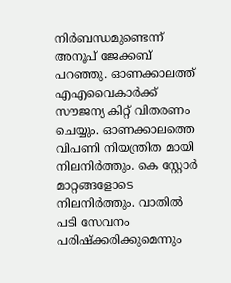നിർബന്ധമുണ്ടെന്ന് അനൂപ് ജേക്കബ് പറഞ്ഞു. ഓണക്കാലത്ത് എഎവൈകാർക്ക് സൗജന്യ കിറ്റ് വിതരണം ചെയ്യും. ഓണക്കാലത്തെ വിപണി നിയന്ത്രിത മായി നിലനിർത്തും. കെ സ്റ്റോർ മാറ്റങ്ങളോടെ നിലനിർത്തും. വാതിൽ പടി സേവനം പരിഷ്ക്കരിക്കുമെന്നും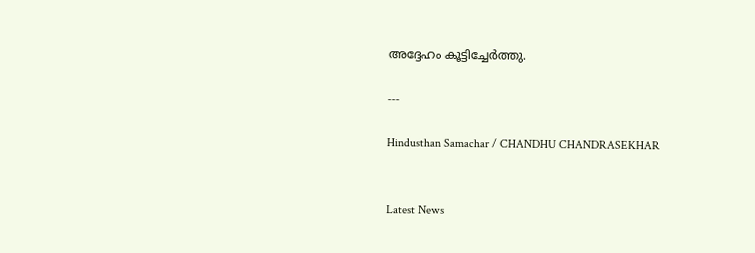അദ്ദേഹം കൂട്ടിച്ചേർത്തു.

---

Hindusthan Samachar / CHANDHU CHANDRASEKHAR


Latest News